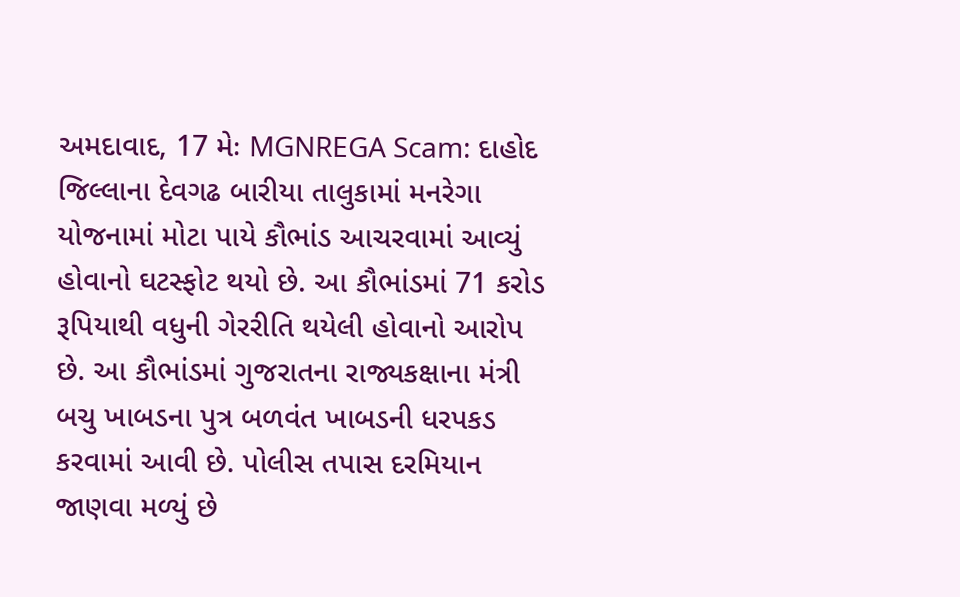અમદાવાદ, 17 મેઃ MGNREGA Scam: દાહોદ જિલ્લાના દેવગઢ બારીયા તાલુકામાં મનરેગા યોજનામાં મોટા પાયે કૌભાંડ આચરવામાં આવ્યું હોવાનો ઘટસ્ફોટ થયો છે. આ કૌભાંડમાં 71 કરોડ રૂપિયાથી વધુની ગેરરીતિ થયેલી હોવાનો આરોપ છે. આ કૌભાંડમાં ગુજરાતના રાજ્યકક્ષાના મંત્રી બચુ ખાબડના પુત્ર બળવંત ખાબડની ધરપકડ કરવામાં આવી છે. પોલીસ તપાસ દરમિયાન જાણવા મળ્યું છે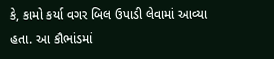કે, કામો કર્યા વગર બિલ ઉપાડી લેવામાં આવ્યા હતા. આ કૌભાંડમાં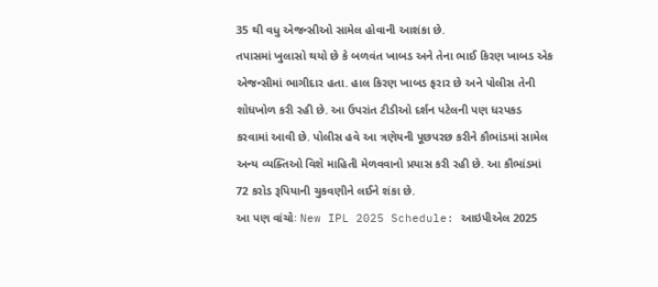35 થી વધુ એજન્સીઓ સામેલ હોવાની આશંકા છે.
તપાસમાં ખુલાસો થયો છે કે બળવંત ખાબડ અને તેના ભાઈ કિરણ ખાબડ એક એજન્સીમાં ભાગીદાર હતા. હાલ કિરણ ખાબડ ફરાર છે અને પોલીસ તેની શોધખોળ કરી રહી છે. આ ઉપરાંત ટીડીઓ દર્શન પટેલની પણ ધરપકડ કરવામાં આવી છે. પોલીસ હવે આ ત્રણેયની પૂછપરછ કરીને કૌભાંડમાં સામેલ અન્ય વ્યક્તિઓ વિશે માહિતી મેળવવાનો પ્રયાસ કરી રહી છે. આ કૌભાંડમાં 72 કરોડ રૂપિયાની ચુકવણીને લઈને શંકા છે.
આ પણ વાંચોઃ New IPL 2025 Schedule: આઇપીએલ 2025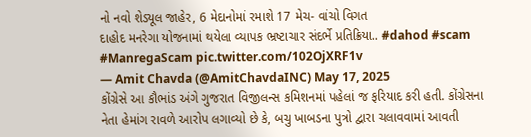નો નવો શેડ્યૂલ જાહેર, 6 મેદાનોમાં રમાશે 17 મેચ- વાંચો વિગત
દાહોદ મનરેગા યોજનામાં થયેલા વ્યાપક ભ્રષ્ટાચાર સંદર્ભે પ્રતિક્રિયા.. #dahod #scam #ManregaScam pic.twitter.com/102OjXRF1v
— Amit Chavda (@AmitChavdaINC) May 17, 2025
કોંગ્રેસે આ કૌભાંડ અંગે ગુજરાત વિજીલન્સ કમિશનમાં પહેલાં જ ફરિયાદ કરી હતી. કોંગ્રેસના નેતા હેમાંગ રાવળે આરોપ લગાવ્યો છે કે, બચુ ખાબડના પુત્રો દ્વારા ચલાવવામાં આવતી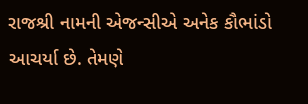રાજશ્રી નામની એજન્સીએ અનેક કૌભાંડો આચર્યા છે. તેમણે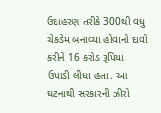ઉદાહરણ તરીકે 300થી વધુ ચેકડેમ બનાવ્યા હોવાનો દાવો કરીને 16 કરોડ રૂપિયા ઉપાડી લીધા હતા. આ ઘટનાથી સરકારની ઝીરો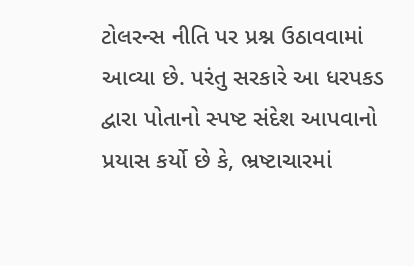ટોલરન્સ નીતિ પર પ્રશ્ન ઉઠાવવામાં આવ્યા છે. પરંતુ સરકારે આ ધરપકડ દ્વારા પોતાનો સ્પષ્ટ સંદેશ આપવાનો પ્રયાસ કર્યો છે કે, ભ્રષ્ટાચારમાં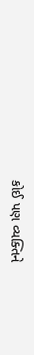કોઈ પણ વ્યક્તિને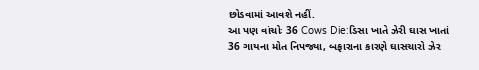છોડવામાં આવશે નહીં.
આ પણ વાંચોઃ 36 Cows Die:ડિસા ખાતે ઝેરી ઘાસ ખાતાં 36 ગાયના મોત નિપજ્યા, બફારાના કારણે ઘાસચારો ઝેર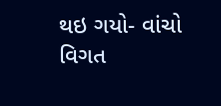થઇ ગયો- વાંચો વિગત